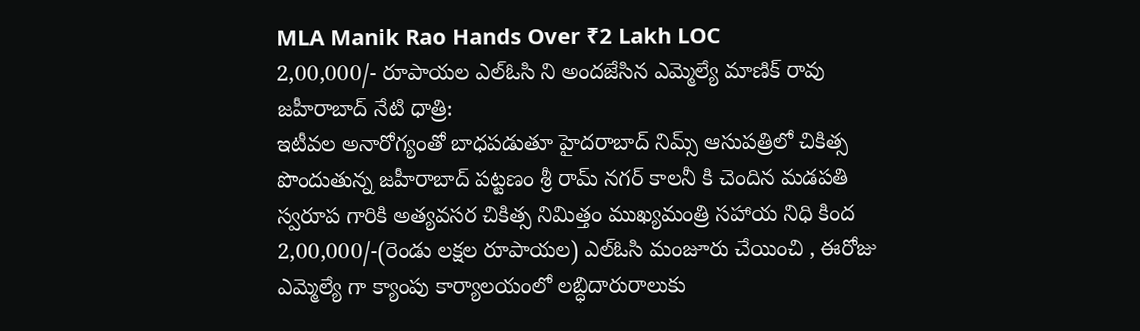MLA Manik Rao Hands Over ₹2 Lakh LOC
2,00,000/- రూపాయల ఎల్ఓసి ని అందజేసిన ఎమ్మెల్యే మాణిక్ రావు
జహీరాబాద్ నేటి ధాత్రి:
ఇటీవల అనారోగ్యంతో బాధపడుతూ హైదరాబాద్ నిమ్స్ ఆసుపత్రిలో చికిత్స పొందుతున్న జహీరాబాద్ పట్టణం శ్రీ రామ్ నగర్ కాలనీ కి చెందిన మడపతి స్వరూప గారికి అత్యవసర చికిత్స నిమిత్తం ముఖ్యమంత్రి సహాయ నిధి కింద 2,00,000/-(రెండు లక్షల రూపాయల) ఎల్ఓసి మంజూరు చేయించి , ఈరోజు ఎమ్మెల్యే గా క్యాంపు కార్యాలయంలో లబ్ధిదారురాలుకు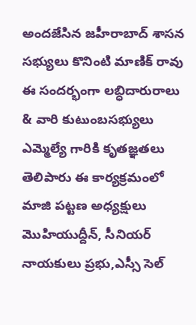అందజేసిన జహీరాబాద్ శాసన సభ్యులు కొనింటి మాణిక్ రావు ఈ సందర్భంగా లబ్ధిదారురాలు & వారి కుటుంబసభ్యులు ఎమ్మెల్యే గారికి కృతజ్ఞతలు తెలిపారు ఈ కార్యక్రమంలో మాజి పట్టణ అధ్యక్షులు మొహియుద్దీన్, సీనియర్ నాయకులు ప్రభు,ఎస్సీ సెల్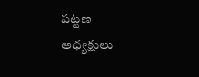పట్టణ అధ్యక్షులు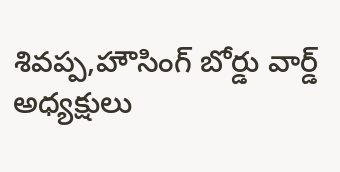శివప్ప,హౌసింగ్ బోర్డు వార్డ్ అధ్యక్షులు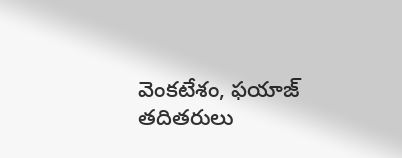వెంకటేశం, ఫయాజ్ తదితరులు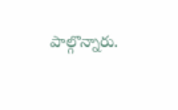పాల్గొన్నారు.